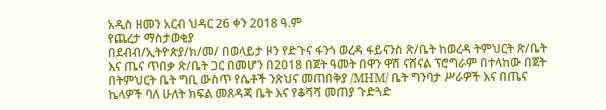አዲስ ዘመን አርብ ህዳር 26 ቀን 2018 ዓ.ም
የጨረታ ማስታወቂያ
በደብብ/ኢትዮጵያ/ክ/መ/ በወላይታ ዞን የድጉና ፋንጎ ወረዳ ፋይናንስ ጽ/ቤት ከወረዳ ትምህርት ጽ/ቤት እና ጤና ጥበቃ ጽ/ቤት ጋር በመሆን በ2018 በጀት ዓመት በዋን ዋሽ ናሸናል ፕሮግራም በተላከው በጀት በትምህርት ቤት ግቢ ውስጥ የሴቶች ንጽህና መጠበቅያ /MHM/ ቤት ግንባታ ሥራዎች እና በጤና ኬላዎች ባለ ሁለት ክፍል መጸዳጃ ቤት እና የቆሻሻ መጠያ ጉድጓድ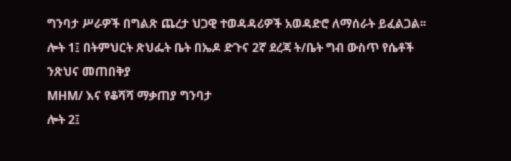ግንባታ ሥራዎች በግልጽ ጨረታ ህጋዊ ተወዳዳሪዎች አወዳድሮ ለማሰራት ይፈልጋል፡፡
ሎት 1፤ በትምህርት ጽህፌት ቤት በኤዶ ድጉና 2ኛ ደረጃ ት/ቤት ግብ ውስጥ የሴቶች ንጽህና መጠበቅያ
MHM/ እና የቆሻሻ ማቃጠያ ግንባታ
ሎት 2፤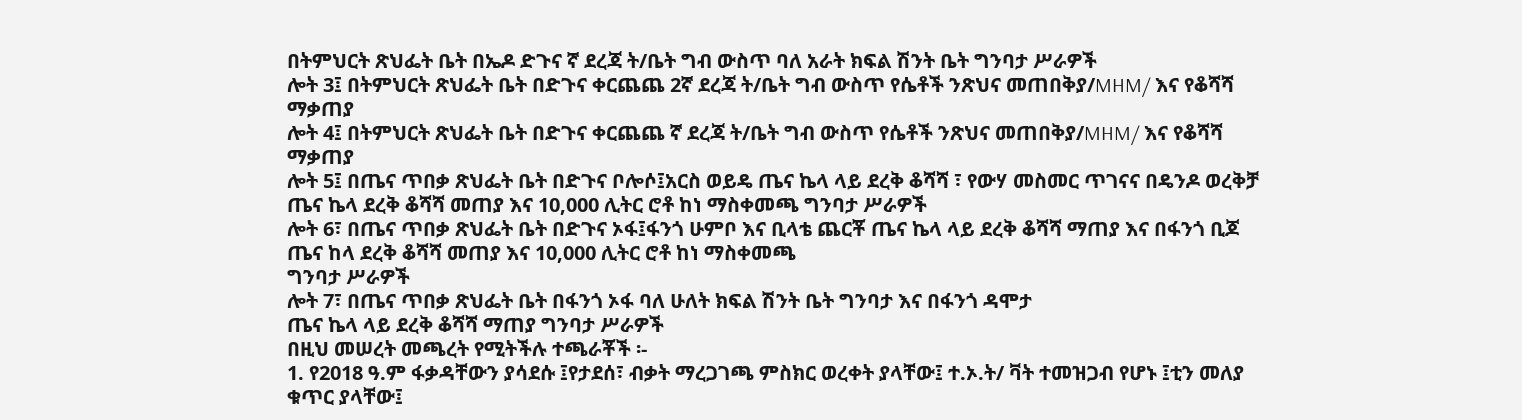በትምህርት ጽህፌት ቤት በኤዶ ድጉና ኛ ደረጃ ት/ቤት ግብ ውስጥ ባለ አራት ክፍል ሽንት ቤት ግንባታ ሥራዎች
ሎት 3፤ በትምህርት ጽህፌት ቤት በድጉና ቀርጨጨ 2ኛ ደረጃ ት/ቤት ግብ ውስጥ የሴቶች ንጽህና መጠበቅያ/MHM/ እና የቆሻሻ ማቃጠያ
ሎት 4፤ በትምህርት ጽህፌት ቤት በድጉና ቀርጨጨ ኛ ደረጃ ት/ቤት ግብ ውስጥ የሴቶች ንጽህና መጠበቅያ/MHM/ እና የቆሻሻ ማቃጠያ
ሎት 5፤ በጤና ጥበቃ ጽህፌት ቤት በድጉና ቦሎሶ፤አርስ ወይዴ ጤና ኬላ ላይ ደረቅ ቆሻሻ ፣ የውሃ መስመር ጥገናና በዴንዶ ወረቅቻ ጤና ኬላ ደረቅ ቆሻሻ መጠያ እና 10,000 ሊትር ሮቶ ከነ ማስቀመጫ ግንባታ ሥራዎች
ሎት 6፣ በጤና ጥበቃ ጽህፌት ቤት በድጉና ኦፋ፤ፋንጎ ሁምቦ እና ቢላቴ ጨርቾ ጤና ኬላ ላይ ደረቅ ቆሻሻ ማጠያ እና በፋንጎ ቢጆ ጤና ከላ ደረቅ ቆሻሻ መጠያ እና 10,000 ሊትር ሮቶ ከነ ማስቀመጫ
ግንባታ ሥራዎች
ሎት 7፣ በጤና ጥበቃ ጽህፌት ቤት በፋንጎ ኦፋ ባለ ሁለት ክፍል ሽንት ቤት ግንባታ እና በፋንጎ ዳሞታ
ጤና ኬላ ላይ ደረቅ ቆሻሻ ማጠያ ግንባታ ሥራዎች
በዚህ መሠረት መጫረት የሚትችሉ ተጫራቾች ፡-
1. የ2018 ዓ.ም ፋቃዳቸውን ያሳደሱ ፤የታደሰ፣ ብቃት ማረጋገጫ ምስክር ወረቀት ያላቸው፤ ተ.ኦ.ት/ ቫት ተመዝጋብ የሆኑ ፤ቲን መለያ ቁጥር ያላቸው፤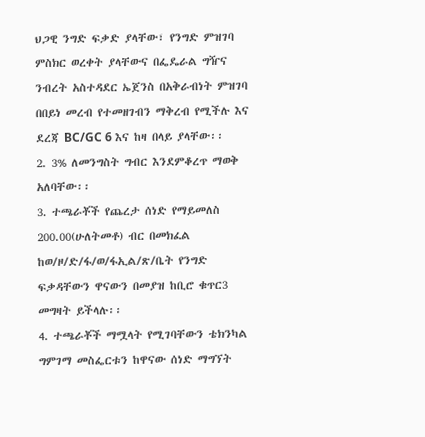ህጋዊ ንግድ ፍቃድ ያላቸው፣ የንግድ ምዝገባ ምስክር ወረቀት ያላቸውና በፌዴራል ግዥና ንብረት አስተዳደር ኤጀንስ በአቅራብነት ምዝገባ
በበይነ መረብ የተመዘገብን ማቅረብ የሚችሉ እና ደረጃ BC/GC 6 እና ከዛ በላይ ያላቸው፡፡
2. 3% ለመንግስት ግብር እንደምቆረጥ ማወቅ አለባቸው፡፡
3. ተጫራቾች የጨረታ ሰነድ የማይመለስ 200.00(ሁለትመቶ) ብር በመክፈል ከወ/ዞ/ድ/ፋ/ወ/ፋኢል/ጽ/ቤት የንግድ ፍቃዳቸውን ዋናውን በመያዝ ከቢሮ ቁጥር3 መግዛት ይችላሉ፡፡
4. ተጫራቾች ማሟላት የሚገባቸውን ቴክንካል ግምገማ መስፌርቱን ከዋናው ሰነድ ማግኘት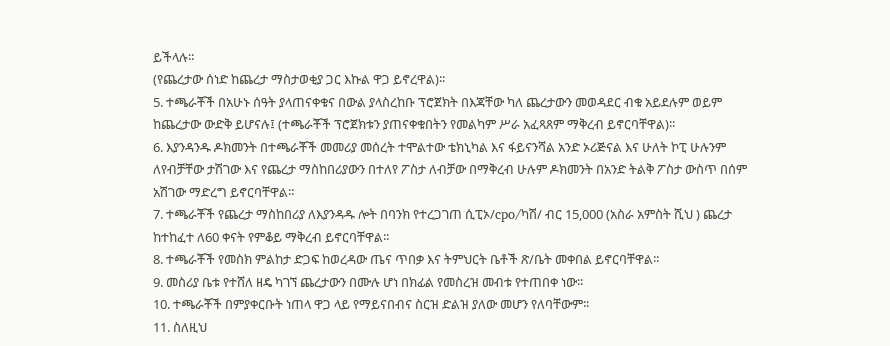ይችላሉ፡፡
(የጨረታው ሰነድ ከጨረታ ማስታወቂያ ጋር እኩል ዋጋ ይኖረዋል)፡፡
5. ተጫራቾች በአሁኑ ሰዓት ያላጠናቀቁና በውል ያላስረከቡ ፕሮጀክት በእጃቸው ካለ ጨረታውን መወዳደር ብቁ አይደሉም ወይም ከጨረታው ውድቅ ይሆናሉ፤ (ተጫራቾች ፕሮጀክቱን ያጠናቀቁበትን የመልካም ሥራ አፈጻጸም ማቅረብ ይኖርባቸዋል)፡፡
6. እያንዳንዱ ዶክመንት በተጫራቾች መመሪያ መሰረት ተሞልተው ቴክኒካል እና ፋይናንሻል አንድ ኦሪጅናል እና ሁለት ኮፒ ሁሉንም ለየብቻቸው ታሽገው እና የጨረታ ማስከበሪያውን በተለየ ፖስታ ለብቻው በማቅረብ ሁሉም ዶክመንት በአንድ ትልቅ ፖስታ ውስጥ በሰም አሽገው ማድረግ ይኖርባቸዋል፡፡
7. ተጫራቾች የጨረታ ማስከበሪያ ለእያንዳዱ ሎት በባንክ የተረጋገጠ ሲፒኦ/cpo/ካሽ/ ብር 15,000 (አስራ አምስት ሺህ ) ጨረታ ከተከፈተ ለ60 ቀናት የምቆይ ማቅረብ ይኖርባቸዋል፡፡
8. ተጫራቾች የመስክ ምልከታ ድጋፍ ከወረዳው ጤና ጥበቃ እና ትምህርት ቤቶች ጽ/ቤት መቀበል ይኖርባቸዋል፡፡
9. መስሪያ ቤቱ የተሸለ ዘዴ ካገኘ ጨረታውን በሙሉ ሆነ በክፊል የመስረዝ መብቱ የተጠበቀ ነው፡፡
10. ተጫራቾች በምያቀርቡት ነጠላ ዋጋ ላይ የማይናበብና ስርዝ ድልዝ ያለው መሆን የለባቸውም፡፡
11. ስለዚህ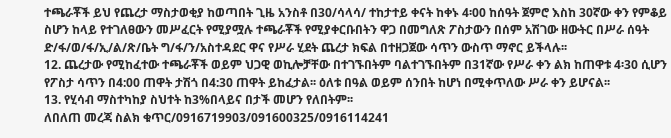ተጫራቾች ይህ የጨረታ ማስታወቂያ ከወጣበት ጊዜ አንስቶ በ30/ሳላሳ/ ተከታተይ ቀናት ከቀኑ 4፡00 ከሰዓት ጀምሮ እስከ 30ኛው ቀን የምቆይ ስሆን ከላይ የተገለፀውን መሥፈርት የሚያሟሉ ተጫራቾች የሚያቀርቡበትን ዋጋ በመግለጽ ፖስታውን በሰም አሽገው ዘውትር በሥራ ሰዓት ድ/ፋ/ወ/ፋ/ኢ/ል/ጽ/ቤት ግ/ፋ/ን/አስተዳደር ዋና የሥራ ሂደት ጨረታ ክፍል በተዘጋጀው ሳጥን ውስጥ ማኖር ይችላሉ፡፡
12. ጨረታው የሚከፈተው ተጫራቾች ወይም ህጋዊ ወኪሎቻቸው በተገኙበትም ባልተገኙበትም በ31ኛው የሥራ ቀን ልክ ከጠዋቱ 4፡30 ሲሆን የፖስታ ሳጥን በ4:00 ጠዋት ታሽጎ በ4:30 ጠዋት ይከፈታል፡፡ ዕለቱ በዓል ወይም ሰንበት ከሆነ በሚቀጥለው ሥራ ቀን ይሆናል፡፡
13. የሂሳብ ማስተካከያ ስህተት ከ3%በላይና በታች መሆን የለበትም፡፡
ለበለጠ መረጃ ስልክ ቁጥር/0916719903/091600325/0916114241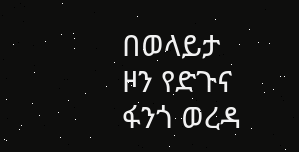በወላይታ ዞን የድጉና ፋንጎ ወረዳ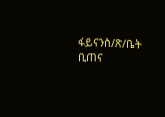ፋይናንስ/ጽ/ቤት
ቢጠና